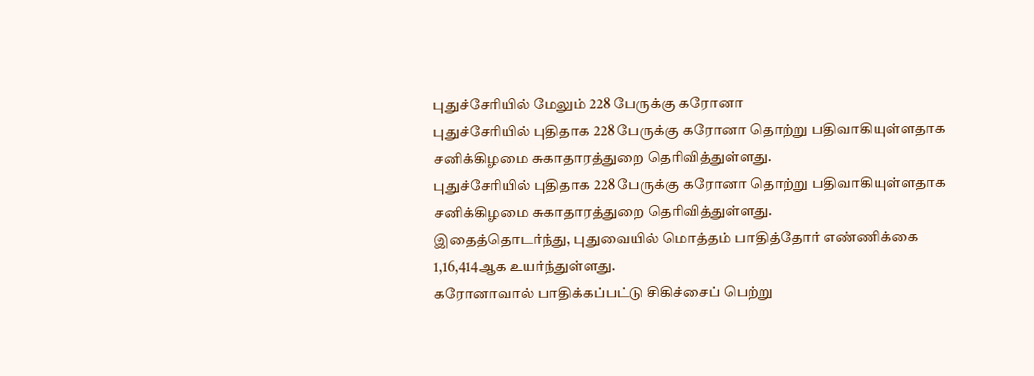புதுச்சேரியில் மேலும் 228 பேருக்கு கரோனா
புதுச்சேரியில் புதிதாக 228 பேருக்கு கரோனா தொற்று பதிவாகியுள்ளதாக சனிக்கிழமை சுகாதாரத்துறை தெரிவித்துள்ளது.
புதுச்சேரியில் புதிதாக 228 பேருக்கு கரோனா தொற்று பதிவாகியுள்ளதாக சனிக்கிழமை சுகாதாரத்துறை தெரிவித்துள்ளது.
இதைத்தொடர்ந்து, புதுவையில் மொத்தம் பாதித்தோர் எண்ணிக்கை 1,16,414ஆக உயர்ந்துள்ளது.
கரோனாவால் பாதிக்கப்பட்டு சிகிச்சைப் பெற்று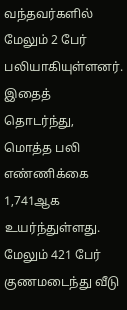வந்தவர்களில் மேலும் 2 பேர் பலியாகியுள்ளனர். இதைத் தொடர்ந்து, மொத்த பலி எண்ணிக்கை 1,741ஆக உயர்ந்துள்ளது.
மேலும் 421 பேர் குணமடைந்து வீடு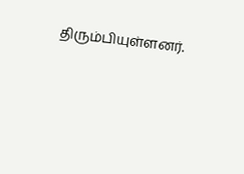திரும்பியுள்ளனர்.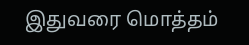இதுவரை மொத்தம்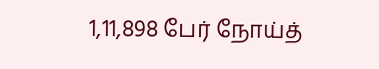1,11,898 பேர் நோய்த்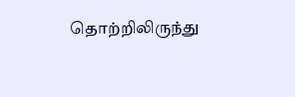தொற்றிலிருந்து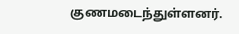குணமடைந்துள்ளனர்.